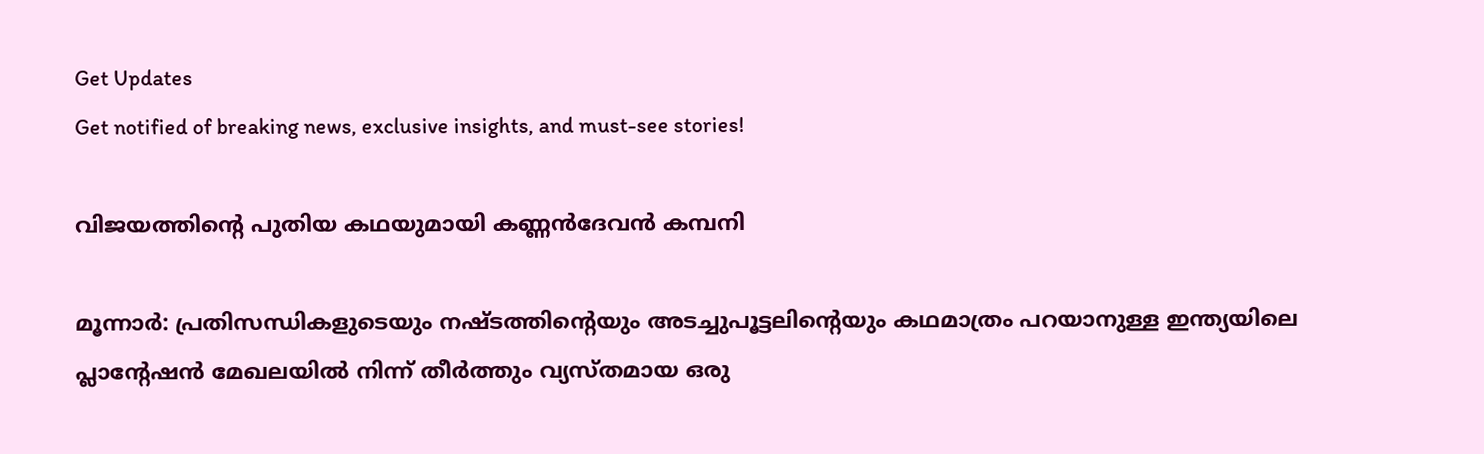Get Updates
Get notified of breaking news, exclusive insights, and must-see stories!

വിജയത്തിന്റെ പുതിയ കഥയുമായി കണ്ണന്‍ദേവന്‍ കമ്പനി

മൂന്നാര്‍: പ്രതിസന്ധികളുടെയും നഷ്ടത്തിന്റെയും അടച്ചുപൂട്ടലിന്റെയും കഥമാത്രം പറയാനുള്ള ഇന്ത്യയിലെ പ്ലാന്റേഷന്‍ മേഖലയില്‍ നിന്ന് തീര്‍ത്തും വ്യസ്തമായ ഒരു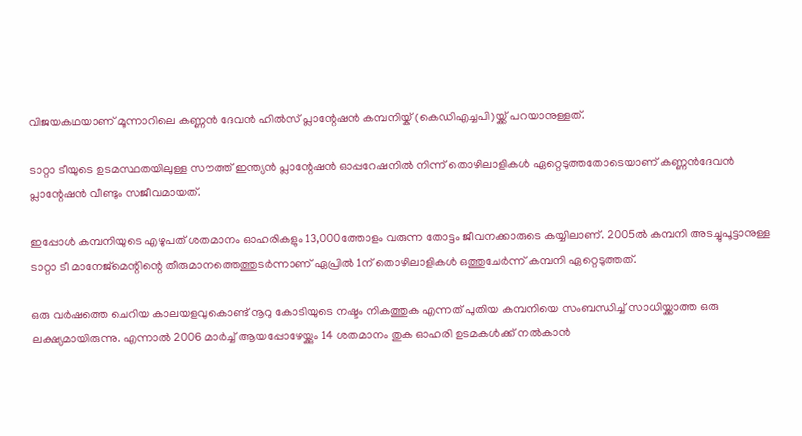വിജയകഥയാണ് മൂന്നാറിലെ കണ്ണന്‍ ദേവന്‍ ഹില്‍സ് പ്ലാന്റേഷന്‍ കമ്പനിയ്ക് (കെഡിഎച്ചപി)യ്ക്ക് പറയാനുള്ളത്.

ടാറ്റാ ടീയുടെ ഉടമസ്ഥതയിലുള്ള സൗത്ത് ഇന്ത്യന്‍ പ്ലാന്റേഷന്‍ ഓപ്പറേഷനില്‍ നിന്ന് തൊഴിലാളികള്‍ ഏറ്റെടുത്തതോടെയാണ് കണ്ണന്‍ദേവന്‍ പ്ലാന്റേഷന്‍ വീണ്ടും സജീവമായത്.

ഇപ്പോള്‍ കമ്പനിയുടെ എഴുപത് ശതമാനം ഓഹരികളും 13,000ത്തോളം വരുന്ന തോട്ടം ജീവനക്കാരുടെ കയ്യിലാണ്. 2005ല്‍ കമ്പനി അടച്ചുപൂട്ടാനുള്ള ടാറ്റാ ടീ മാനേജ്മെന്റിന്റെ തീരുമാനത്തെത്തുടര്‍ന്നാണ് ഏപ്രില്‍ 1ന് തൊഴിലാളികള്‍ ഒത്തുചേര്‍ന്ന് കമ്പനി ഏറ്റെടുത്തത്.

ഒരു വര്‍ഷത്തെ ചെറിയ കാലയളവുകൊണ്ട് നൂറു കോടിയുടെ നഷ്ടം നികത്തുക എന്നത് പുതിയ കമ്പനിയെ സംബന്ധിച്ച് സാധിയ്ക്കാത്ത ഒരു ലക്ഷ്യമായിരുന്നു. എന്നാല്‍ 2006 മാര്‍ച്ച് ആയപ്പോഴേയ്ക്കും 14 ശതമാനം തുക ഓഹരി ഉടമകള്‍ക്ക് നല്‍കാന്‍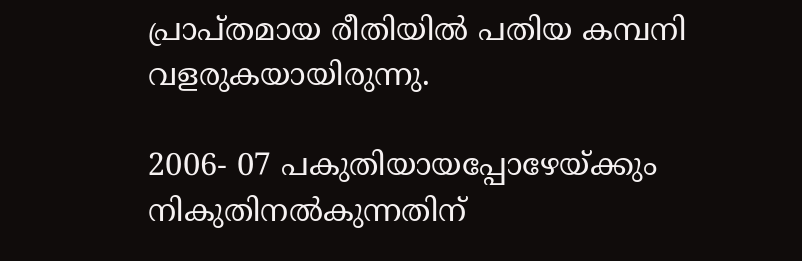പ്രാപ്തമായ രീതിയില്‍ പതിയ കമ്പനി വളരുകയായിരുന്നു.

2006- 07 പകുതിയായപ്പോഴേയ്ക്കും നികുതിനല്‍കുന്നതിന്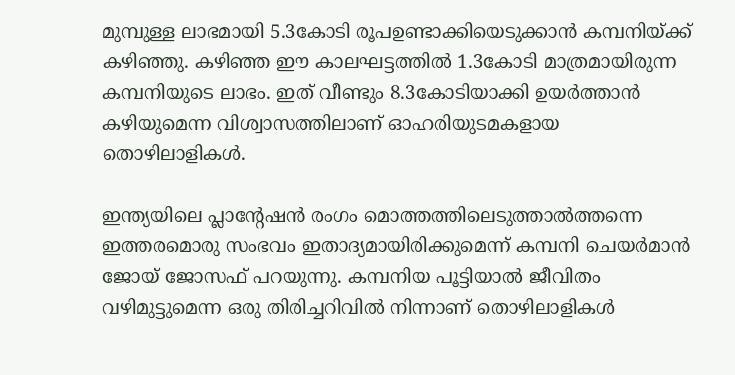മുമ്പുള്ള ലാഭമായി 5.3കോടി രൂപഉണ്ടാക്കിയെടുക്കാന്‍ കമ്പനിയ്ക്ക് കഴിഞ്ഞു. കഴിഞ്ഞ ഈ കാലഘട്ടത്തില്‍ 1.3കോടി മാത്രമായിരുന്ന കമ്പനിയുടെ ലാഭം. ഇത് വീണ്ടും 8.3കോടിയാക്കി ഉയര്‍ത്താന്‍ കഴിയുമെന്ന വിശ്വാസത്തിലാണ് ഓഹരിയുടമകളായ തൊഴിലാളികള്‍.

ഇന്ത്യയിലെ പ്ലാന്റേഷന്‍ രംഗം മൊത്തത്തിലെടുത്താല്‍ത്തന്നെ ഇത്തരമൊരു സംഭവം ഇതാദ്യമായിരിക്കുമെന്ന് കമ്പനി ചെയര്‍മാന്‍ ജോയ് ജോസഫ് പറയുന്നു. കമ്പനിയ പൂട്ടിയാല്‍ ജീവിതം വഴിമുട്ടുമെന്ന ഒരു തിരിച്ചറിവില്‍ നിന്നാണ് തൊഴിലാളികള്‍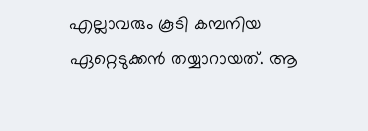എല്ലാവരും കൂടി കമ്പനിയ ഏറ്റെടുക്കന്‍ തയ്യാറായത്. ആ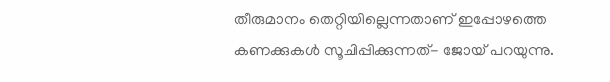തീരുമാനം തെറ്റിയില്ലെന്നതാണ് ഇപ്പോഴത്തെ കണക്കുകള്‍ സൂചിപ്പിക്കുന്നത്- ജോയ് പറയുന്നു.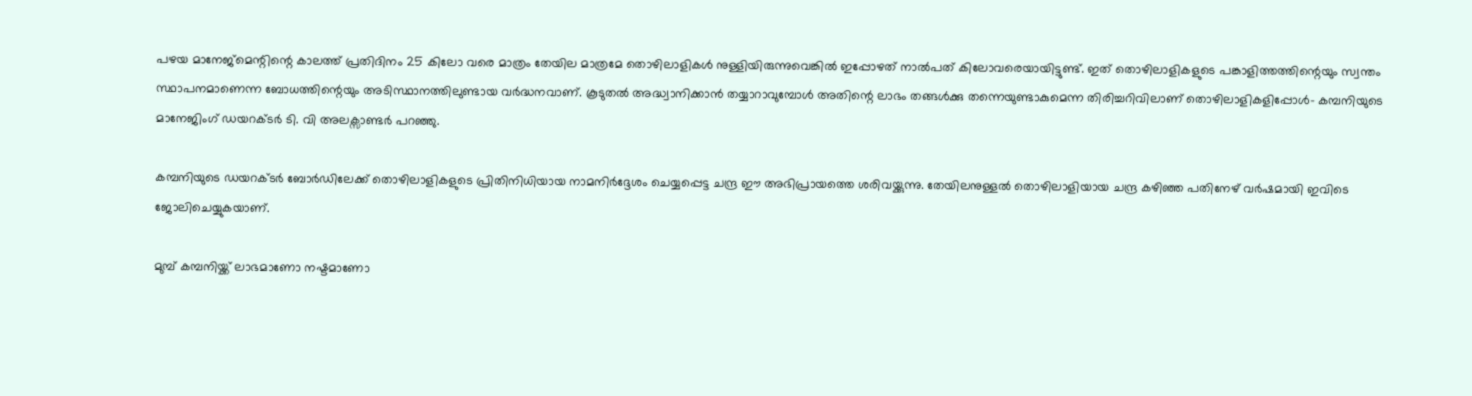പഴയ മാനേജ്മെന്റിന്റെ കാലത്ത് പ്രതിദിനം 25 കിലോ വരെ മാത്രം തേയില മാത്രമേ തൊഴിലാളികള്‍ നുള്ളിയിരുന്നുവെങ്കില്‍ ഇപ്പോഴത് നാല്‍പത് കിലോവരെയായിട്ടുണ്ട്. ഇത് തൊഴിലാളികളുടെ പങ്കാളിത്തത്തിന്റെയും സ്വന്തം സ്ഥാപനമാണെന്ന ബോധത്തിന്റെയും അടിസ്ഥാനത്തിലുണ്ടായ വര്‍ദ്ധനവാണ്. കൂടുതല്‍ അദ്ധ്വാനിക്കാന്‍ തയ്യാറാവുമ്പോള്‍ അതിന്റെ ലാഭം തങ്ങള്‍ക്കു തന്നെയുണ്ടാകുമെന്ന തിരിച്ചറിവിലാണ് തൊഴിലാളികളിപ്പോള്‍- കമ്പനിയുടെ മാനേജിംഗ് ഡയറക്ടര്‍ ടി. വി അലക്സാണ്ടര്‍ പറഞ്ഞു.

കമ്പനിയുടെ ഡയറക്ടര്‍ ബോര്‍ഡിലേക്ക് തൊഴിലാളികളുടെ പ്രിതിനിധിയായ നാമനിര്‍ദ്ദേശം ചെയ്യപ്പെട്ട ചന്ദ്ര ഈ അഭിപ്രായത്തെ ശരിവയ്ക്കുന്നു. തേയിലനുള്ളല്‍ തൊഴിലാളിയായ ചന്ദ്ര കഴിഞ്ഞ പതിനേഴ് വര്‍ഷമായി ഇവിടെ ജോലിചെയ്യുകയാണ്.

മുമ്പ് കമ്പനിയ്ക്ക് ലാഭമാണോ നഷ്ടമാണോ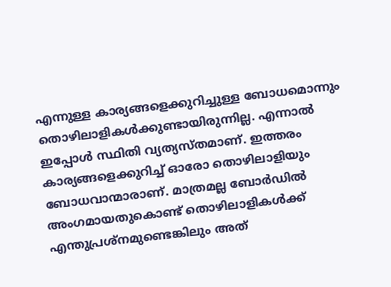എന്നുള്ള കാര്യങ്ങളെക്കുറിച്ചുള്ള ബോധമൊന്നും തൊഴിലാളികള്‍ക്കുണ്ടായിരുന്നില്ല. എന്നാല്‍ ഇപ്പോള്‍ സ്ഥിതി വ്യത്യസ്തമാണ്. ഇത്തരം കാര്യങ്ങളെക്കുറിച്ച് ഓരോ തൊഴിലാളിയും ബോധവാന്മാരാണ്. മാത്രമല്ല ബോര്‍ഡില്‍ അംഗമായതുകൊണ്ട് തൊഴിലാളികള്‍ക്ക് എന്തുപ്രശ്നമുണ്ടെങ്കിലും അത്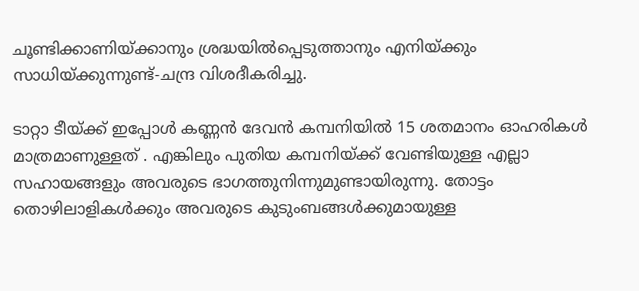ചൂണ്ടിക്കാണിയ്ക്കാനും ശ്രദ്ധയില്‍പ്പെടുത്താനും എനിയ്ക്കും സാധിയ്ക്കുന്നുണ്ട്-ചന്ദ്ര വിശദീകരിച്ചു.

ടാറ്റാ ടീയ്ക്ക് ഇപ്പോള്‍ കണ്ണന്‍ ദേവന്‍ കമ്പനിയില്‍ 15 ശതമാനം ഓഹരികള്‍ മാത്രമാണുള്ളത് . എങ്കിലും പുതിയ കമ്പനിയ്ക്ക് വേണ്ടിയുള്ള എല്ലാ സഹായങ്ങളും അവരുടെ ഭാഗത്തുനിന്നുമുണ്ടായിരുന്നു. തോട്ടം തൊഴിലാളികള്‍ക്കും അവരുടെ കുടുംബങ്ങള്‍ക്കുമായുള്ള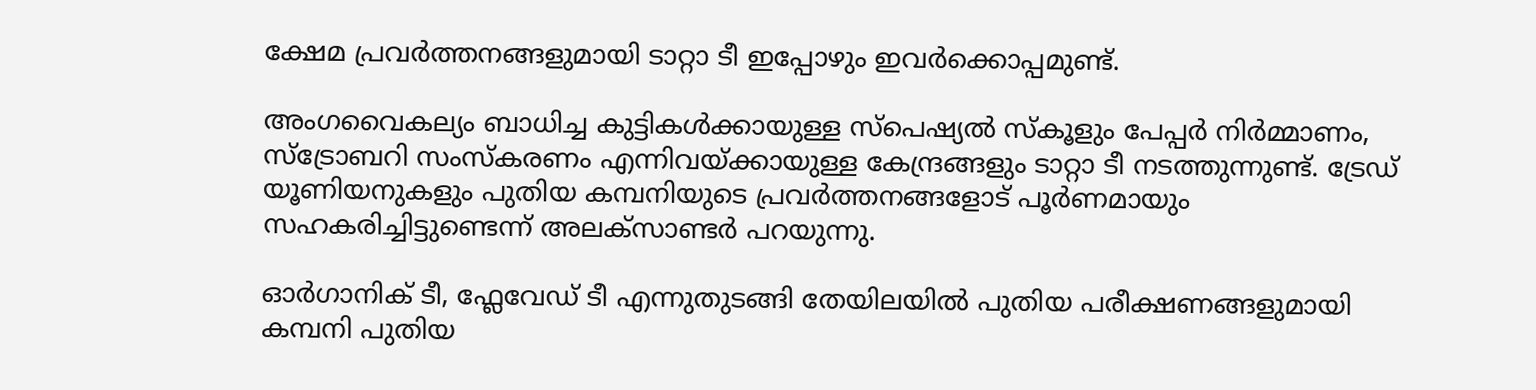ക്ഷേമ പ്രവര്‍ത്തനങ്ങളുമായി ടാറ്റാ ടീ ഇപ്പോഴും ഇവര്‍ക്കൊപ്പമുണ്ട്.

അംഗവൈകല്യം ബാധിച്ച കുട്ടികള്‍ക്കായുള്ള സ്പെഷ്യല്‍ സ്കൂളും പേപ്പര്‍ നിര്‍മ്മാണം, സ്ട്രോബറി സംസ്കരണം എന്നിവയ്ക്കായുള്ള കേന്ദ്രങ്ങളും ടാറ്റാ ടീ നടത്തുന്നുണ്ട്. ട്രേഡ് യൂണിയനുകളും പുതിയ കമ്പനിയുടെ പ്രവര്‍ത്തനങ്ങളോട് പൂര്‍ണമായും സഹകരിച്ചിട്ടുണ്ടെന്ന് അലക്സാണ്ടര്‍ പറയുന്നു.

ഓര്‍ഗാനിക് ടീ, ഫ്ലേവേഡ് ടീ എന്നുതുടങ്ങി തേയിലയില്‍ പുതിയ പരീക്ഷണങ്ങളുമായി കമ്പനി പുതിയ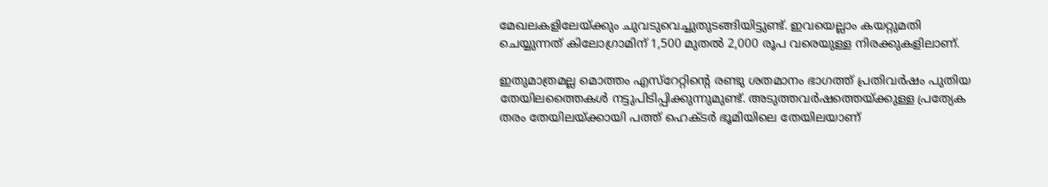മേഖലകളിലേയ്ക്കും ചുവടുവെച്ചുതുടങ്ങിയിട്ടുണ്ട്. ഇവയെല്ലാം കയറ്റുമതി ചെയ്യുന്നത് കിലോഗ്രാമിന് 1,500 മുതല്‍ 2,000 രൂപ വരെയുള്ള നിരക്കുകളിലാണ്.

ഇതുമാത്രമല്ല മൊത്തം എസ്റേറ്റിന്റെ രണ്ടു ശതമാനം ഭാഗത്ത് പ്രതിവര്‍ഷം പുതിയ തേയിലത്തൈകള്‍ നട്ടുപിടിപ്പിക്കുന്നുമുണ്ട്. അടുത്തവര്‍ഷത്തെയ്ക്കുള്ള പ്രത്യേക തരം തേയിലയ്ക്കായി പത്ത് ഹെക്ടര്‍ ഭൂമിയിലെ തേയിലയാണ്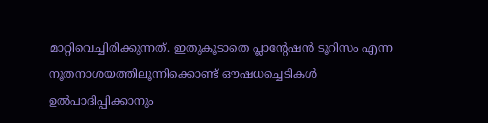മാറ്റിവെച്ചിരിക്കുന്നത്. ഇതുകൂടാതെ പ്ലാന്റേഷന്‍ ടൂറിസം എന്ന നൂതനാശയത്തിലൂന്നിക്കൊണ്ട് ഔഷധച്ചെടികള്‍ ഉല്‍പാദിപ്പിക്കാനും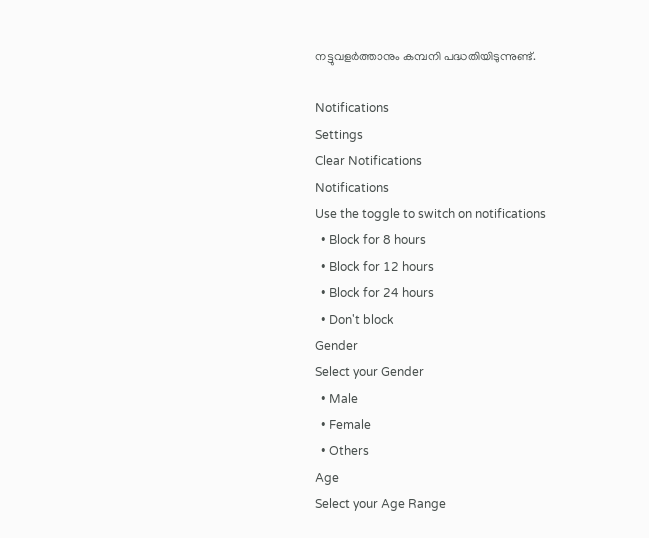നട്ടുവളര്‍ത്താനും കമ്പനി പദ്ധതിയിടുന്നുണ്ട്.

Notifications
Settings
Clear Notifications
Notifications
Use the toggle to switch on notifications
  • Block for 8 hours
  • Block for 12 hours
  • Block for 24 hours
  • Don't block
Gender
Select your Gender
  • Male
  • Female
  • Others
Age
Select your Age Range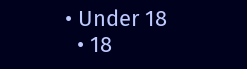• Under 18
  • 18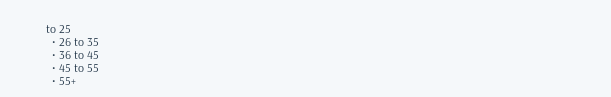to 25
  • 26 to 35
  • 36 to 45
  • 45 to 55
  • 55+